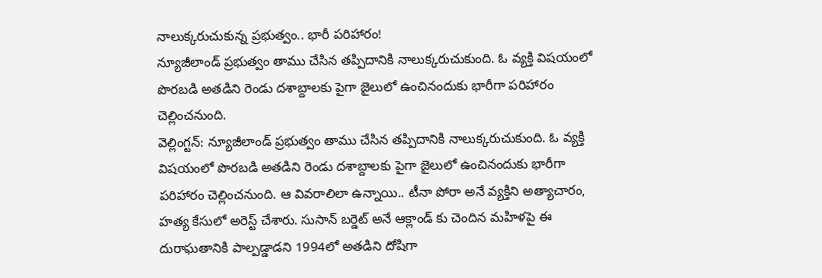నాలుక్కరుచుకున్న ప్రభుత్వం.. భారీ పరిహారం!
న్యూజీలాండ్ ప్రభుత్వం తాము చేసిన తప్పిదానికి నాలుక్కరుచుకుంది. ఓ వ్యక్తి విషయంలో పొరబడి అతడిని రెండు దశాబ్దాలకు పైగా జైలులో ఉంచినందుకు భారీగా పరిహారం చెల్లించనుంది.
వెల్లింగ్టన్: న్యూజీలాండ్ ప్రభుత్వం తాము చేసిన తప్పిదానికి నాలుక్కరుచుకుంది. ఓ వ్యక్తి విషయంలో పొరబడి అతడిని రెండు దశాబ్దాలకు పైగా జైలులో ఉంచినందుకు భారీగా పరిహారం చెల్లించనుంది. ఆ వివరాలిలా ఉన్నాయి.. టీనా పోరా అనే వ్యక్తిని అత్యాచారం, హత్య కేసులో అరెస్ట్ చేశారు. సుసాన్ బర్డెట్ అనే ఆక్లాండ్ కు చెందిన మహిళపై ఈ దురాఘతానికి పాల్పడ్డాడని 1994లో అతడిని దోషిగా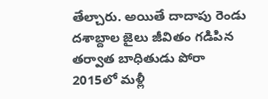తేల్చారు. అయితే దాదాపు రెండు దశాబ్దాల జైలు జీవితం గడిపిన తర్వాత బాధితుడు పోరా 2015లో మళ్లీ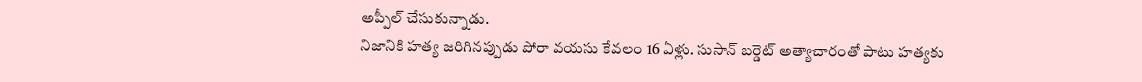అప్పీల్ చేసుకున్నాడు.
నిజానికి హత్య జరిగినప్పుడు పోరా వయసు కేవలం 16 ఏళ్లు. సుసాన్ బర్డెట్ అత్యాచారంతో పాటు హత్యకు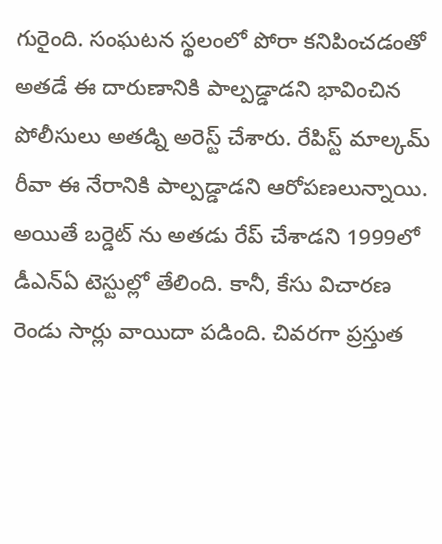గురైంది. సంఘటన స్థలంలో పోరా కనిపించడంతో అతడే ఈ దారుణానికి పాల్పడ్డాడని భావించిన పోలీసులు అతడ్ని అరెస్ట్ చేశారు. రేపిస్ట్ మాల్కమ్ రీవా ఈ నేరానికి పాల్పడ్డాడని ఆరోపణలున్నాయి. అయితే బర్డెట్ ను అతడు రేప్ చేశాడని 1999లో డీఎన్ఏ టెస్టుల్లో తేలింది. కానీ, కేసు విచారణ రెండు సార్లు వాయిదా పడింది. చివరగా ప్రస్తుత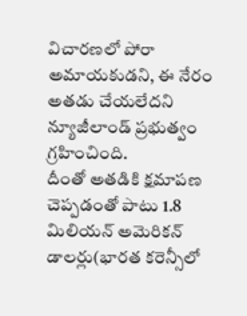విచారణలో పోరా అమాయకుడని, ఈ నేరం అతడు చేయలేదని న్యూజీలాండ్ ప్రభుత్వం గ్రహించింది.
దీంతో అతడికి క్షమాపణ చెప్పడంతో పాటు 1.8 మిలియన్ అమెరికన్ డాలర్లు(భారత కరెన్సీలో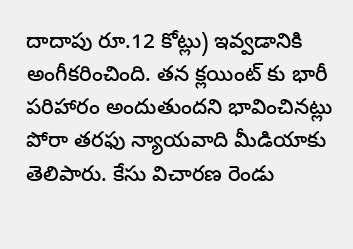దాదాపు రూ.12 కోట్లు) ఇవ్వడానికి అంగీకరించింది. తన క్లయింట్ కు భారీ పరిహారం అందుతుందని భావించినట్లు పోరా తరఫు న్యాయవాది మీడియాకు తెలిపారు. కేసు విచారణ రెండు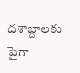దశాబ్దాలకు పైగా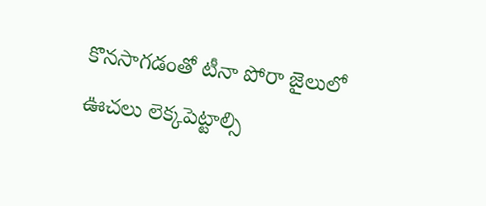కొనసాగడంతో టీనా పోరా జైలులో ఊచలు లెక్కపెట్టాల్సి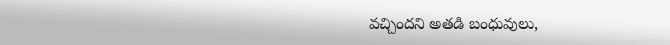వచ్చిందని అతడి బంధువులు,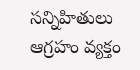సన్నిహితులు ఆగ్రహం వ్యక్తం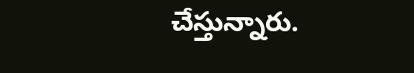చేస్తున్నారు.